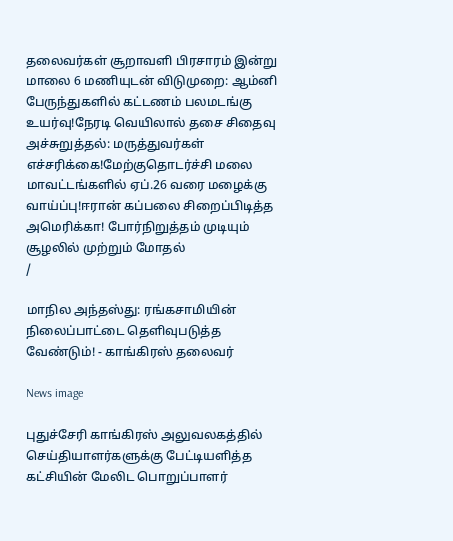தலைவர்கள் சூறாவளி பிரசாரம் இன்று மாலை 6 மணியுடன் விடுமுறை: ஆம்னி பேருந்துகளில் கட்டணம் பலமடங்கு உயர்வு!நேரடி வெயிலால் தசை சிதைவு அச்சுறுத்தல்: மருத்துவர்கள் எச்சரிக்கை!மேற்குதொடர்ச்சி மலை மாவட்டங்களில் ஏப்.26 வரை மழைக்கு வாய்ப்பு!ஈரான் கப்பலை சிறைப்பிடித்த அமெரிக்கா! போர்நிறுத்தம் முடியும் சூழலில் முற்றும் மோதல்
/

மாநில அந்தஸ்து: ரங்கசாமியின் நிலைப்பாட்டை தெளிவுபடுத்த வேண்டும்! - காங்கிரஸ் தலைவர்

News image

புதுச்சேரி காங்கிரஸ் அலுவலகத்தில் செய்தியாளர்களுக்கு பேட்டியளித்த கட்சியின் மேலிட பொறுப்பாளர்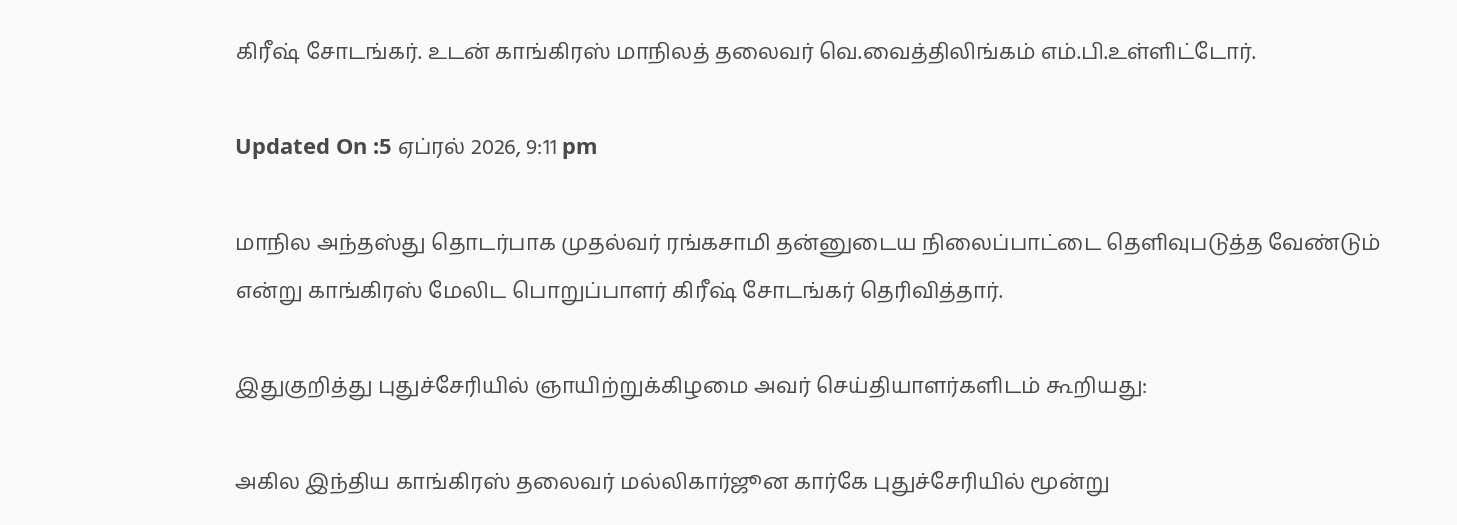கிரீஷ் சோடங்கர். உடன் காங்கிரஸ் மாநிலத் தலைவர் வெ.வைத்திலிங்கம் எம்.பி.உள்ளிட்டோர்.

Updated On :5 ஏப்ரல் 2026, 9:11 pm

மாநில அந்தஸ்து தொடர்பாக முதல்வர் ரங்கசாமி தன்னுடைய நிலைப்பாட்டை தெளிவுபடுத்த வேண்டும் என்று காங்கிரஸ் மேலிட பொறுப்பாளர் கிரீஷ் சோடங்கர் தெரிவித்தார்.

இதுகுறித்து புதுச்சேரியில் ஞாயிற்றுக்கிழமை அவர் செய்தியாளர்களிடம் கூறியது:

அகில இந்திய காங்கிரஸ் தலைவர் மல்லிகார்ஜூன கார்கே புதுச்சேரியில் மூன்று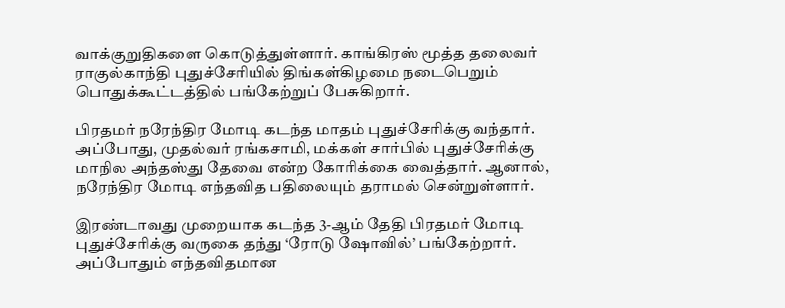வாக்குறுதிகளை கொடுத்துள்ளார். காங்கிரஸ் மூத்த தலைவர் ராகுல்காந்தி புதுச்சேரியில் திங்கள்கிழமை நடைபெறும் பொதுக்கூட்டத்தில் பங்கேற்றுப் பேசுகிறார்.

பிரதமர் நரேந்திர மோடி கடந்த மாதம் புதுச்சேரிக்கு வந்தார். அப்போது, முதல்வர் ரங்கசாமி, மக்கள் சார்பில் புதுச்சேரிக்கு மாநில அந்தஸ்து தேவை என்ற கோரிக்கை வைத்தார். ஆனால், நரேந்திர மோடி எந்தவித பதிலையும் தராமல் சென்றுள்ளார்.

இரண்டாவது முறையாக கடந்த 3-ஆம் தேதி பிரதமர் மோடி புதுச்சேரிக்கு வருகை தந்து ‘ரோடு ஷோவில்’ பங்கேற்றார். அப்போதும் எந்தவிதமான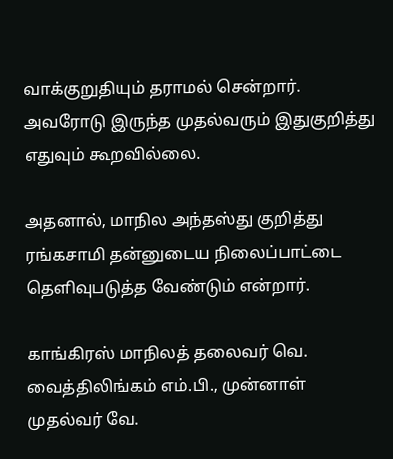வாக்குறுதியும் தராமல் சென்றார். அவரோடு இருந்த முதல்வரும் இதுகுறித்து எதுவும் கூறவில்லை.

அதனால், மாநில அந்தஸ்து குறித்து ரங்கசாமி தன்னுடைய நிலைப்பாட்டை தெளிவுபடுத்த வேண்டும் என்றார்.

காங்கிரஸ் மாநிலத் தலைவர் வெ. வைத்திலிங்கம் எம்.பி., முன்னாள் முதல்வர் வே.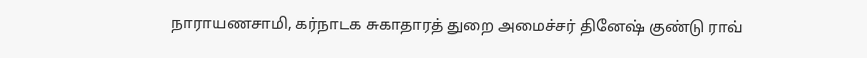நாராயணசாமி, கர்நாடக சுகாதாரத் துறை அமைச்சர் தினேஷ் குண்டு ராவ்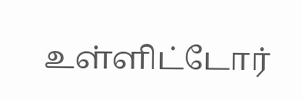உள்ளிட்டோர்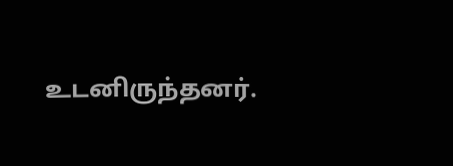உடனிருந்தனர்.